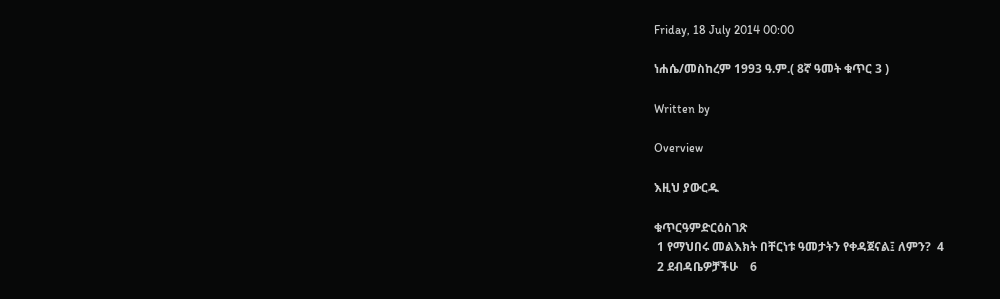Friday, 18 July 2014 00:00

ነሐሴ/መስከረም 1993 ዓ.ም.( 8ኛ ዓመት ቁጥር 3 )

Written by

Overview

እዚህ ያውርዱ

ቁጥርዓምድርዕስገጽ
 1 የማህበሩ መልእክት በቸርነቱ ዓመታትን የቀዳጀናል፤ ለምን?  4
 2 ደብዳቤዎቻችሁ    6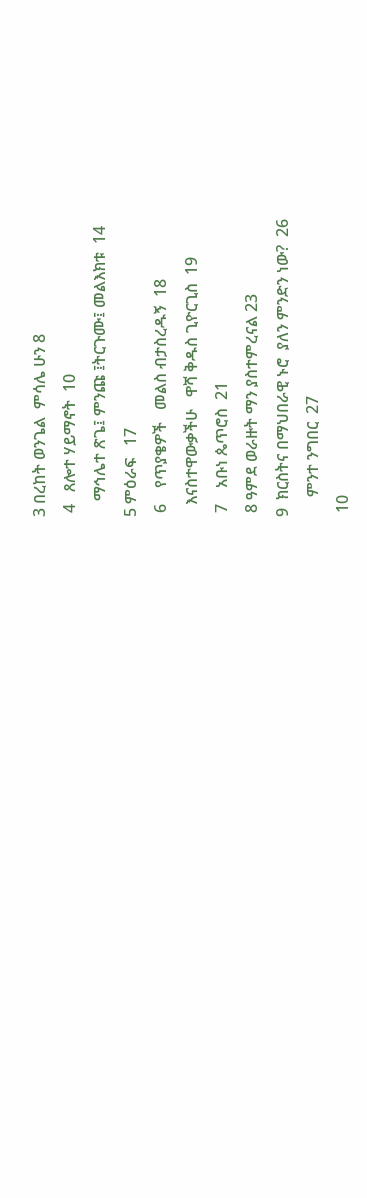3 በረከት ወንጌል  ምሳሌ ሁን 8
 4   ጸሎተ ሃይማኖት  10
    ማኅሌተ ጽጌ፤ ምንጩ ፤ትርጉሙ፤ መልእክቱ  14
5 ምዕራፍ   17
 6    የጥያቄዎች   መልስ ብታስረዱኝ  18
   እናስተዋውቃችሁ   ዋሻ ቅዱስ ጊዮርጊስ  19
 7    አቡነ ጴጥሮስ  21
 8 ዓምደ ወራዙት ማን ያስተምረናል 23
9  ክርስትና በማህበራዊ ኑሮ  ያለን ምንድን ነው?  26
     ምንተ ንግበር  27
 10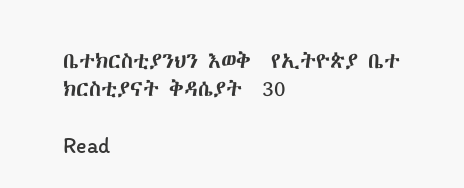ቤተክርስቲያንህን እወቅ  የኢትዮጵያ ቤተ ክርስቲያናት ቅዳሴያት  30

Read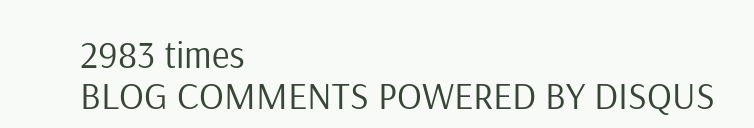2983 times
BLOG COMMENTS POWERED BY DISQUS